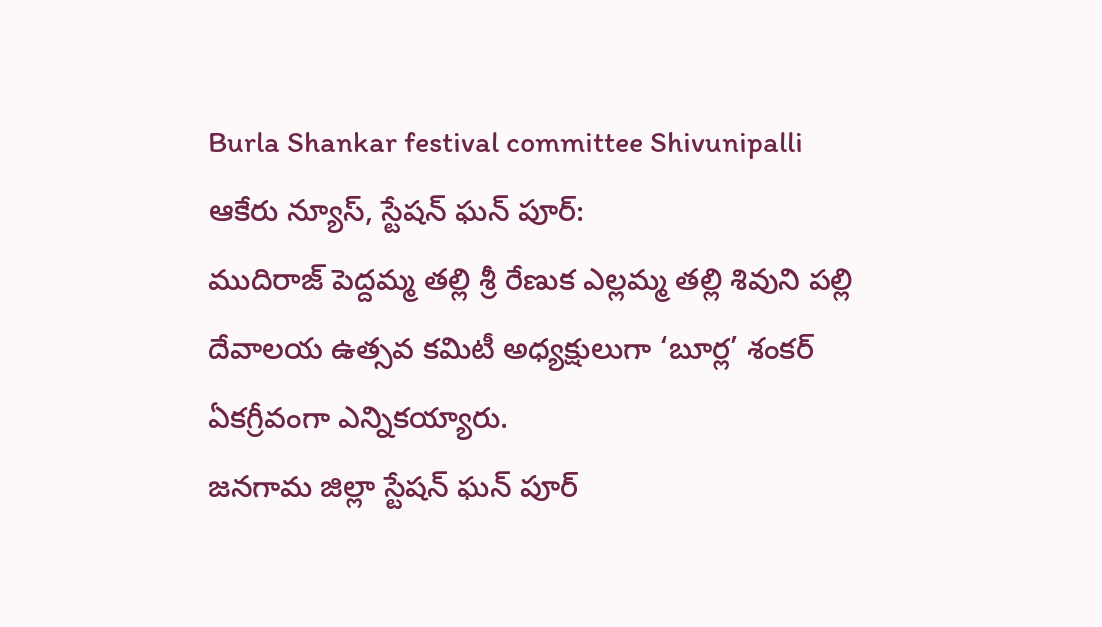Burla Shankar festival committee Shivunipalli
ఆకేరు న్యూస్, స్టేషన్ ఘన్ పూర్:
ముదిరాజ్ పెద్దమ్మ తల్లి శ్రీ రేణుక ఎల్లమ్మ తల్లి శివుని పల్లి దేవాలయ ఉత్సవ కమిటీ అధ్యక్షులుగా ‘బూర్ల’ శంకర్ ఏకగ్రీవంగా ఎన్నికయ్యారు.
జనగామ జిల్లా స్టేషన్ ఘన్ పూర్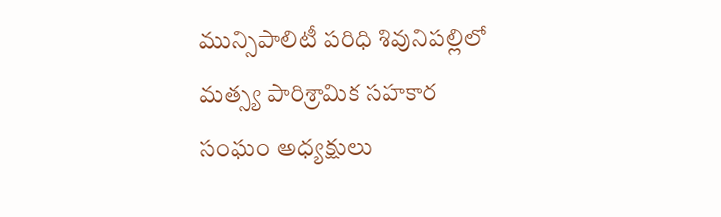మున్సిపాలిటీ పరిధి శివునిపల్లిలో మత్స్య పారిశ్రామిక సహకార సంఘం అధ్యక్షులు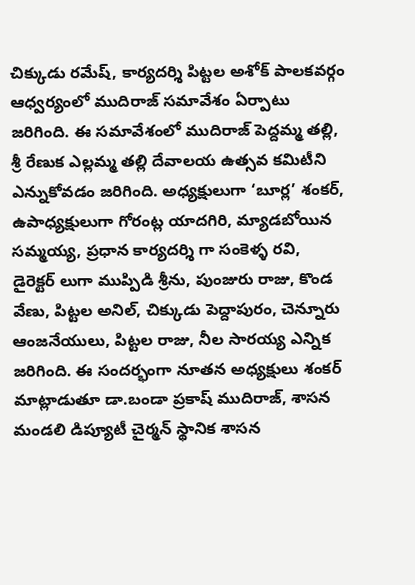చిక్కుడు రమేష్, కార్యదర్శి పిట్టల అశోక్ పాలకవర్గం ఆధ్వర్యంలో ముదిరాజ్ సమావేశం ఏర్పాటు జరిగింది. ఈ సమావేశంలో ముదిరాజ్ పెద్దమ్మ తల్లి, శ్రీ రేణుక ఎల్లమ్మ తల్లి దేవాలయ ఉత్సవ కమిటీని ఎన్నుకోవడం జరిగింది. అధ్యక్షులుగా ‘బూర్ల’ శంకర్, ఉపాధ్యక్షులుగా గోరంట్ల యాదగిరి, మ్యాడబోయిన సమ్మయ్య, ప్రధాన కార్యదర్శి గా సంకెళ్ళ రవి, డైరెక్టర్ లుగా ముప్పిడి శ్రీను, పుంజురు రాజు, కొండ వేణు, పిట్టల అనిల్, చిక్కుడు పెద్దాపురం, చెన్నూరు ఆంజనేయులు, పిట్టల రాజు, నీల సారయ్య ఎన్నిక జరిగింది. ఈ సందర్భంగా నూతన అధ్యక్షులు శంకర్ మాట్లాడుతూ డా.బండా ప్రకాష్ ముదిరాజ్, శాసన మండలి డిప్యూటీ చైర్మన్ స్థానిక శాసన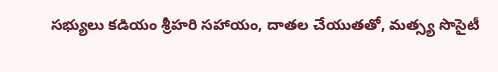సభ్యులు కడియం శ్రీహరి సహాయం, దాతల చేయుతతో, మత్స్య సొసైటీ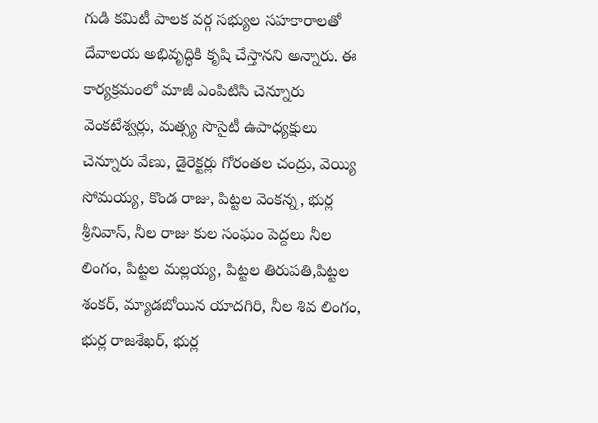గుడి కమిటీ పాలక వర్గ సభ్యుల సహకారాలతో దేవాలయ అభివృద్ధికి కృషి చేస్తానని అన్నారు. ఈ కార్యక్రమంలో మాజీ ఎంపిటిసి చెన్నూరు వెంకటేశ్వర్లు, మత్స్య సొసైటీ ఉపాధ్యక్షులు చెన్నూరు వేణు, డైరెక్టర్లు గోరంతల చంద్రు, వెయ్యి సోమయ్య, కొండ రాజు, పిట్టల వెంకన్న, భుర్ల శ్రీనివాస్, నీల రాజు కుల సంఘం పెద్దలు నీల లింగం, పిట్టల మల్లయ్య, పిట్టల తిరుపతి,పిట్టల శంకర్, మ్యాడబోయిన యాదగిరి, నీల శివ లింగం, భుర్ల రాజశేఖర్, భుర్ల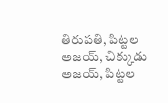తిరుపతి, పిట్టల అజయ్, చిక్కుడు అజయ్, పిట్టల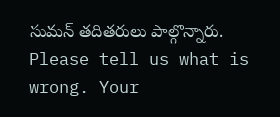సుమన్ తదితరులు పాల్గొన్నారు.
Please tell us what is wrong. Your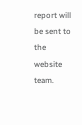report will be sent to the website team.